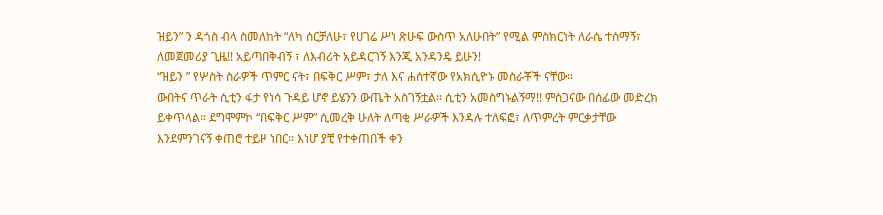ዝይን” ን ዳጎስ ብላ ስመለከት “ለካ ሰርቻለሁ፣ የሀገሬ ሥነ ጽሁፍ ውስጥ አለሁበት” የሚል ምስክርነት ለራሴ ተሰማኝ፣ ለመጀመሪያ ጊዜ!! አይጣበቅብኝ ፣ ለእብሪት አይዳርገኝ እንጂ አንዳንዴ ይሁን!
“ዝይን ” የሦስት ስራዎች ጥምር ናት፣ በፍቅር ሥም፣ ታለ እና ሐሰተኛው የአክሲዮኑ መስራቾች ናቸው።
ውበትና ጥራት ሲቲን ፋታ የነሳ ጉዳይ ሆኖ ይሄንን ውጤት አስገኝቷል። ሲቲን አመስግኑልኝማ!! ምስጋናው በሰፊው መድረክ ይቀጥላል። ደግሞምኮ “በፍቅር ሥም” ሲመረቅ ሁለት ለጣቂ ሥራዎች እንዳሉ ተለፍፎ፣ ለጥምረት ምርቃታቸው እንደምንገናኝ ቀጠሮ ተይዞ ነበር። እነሆ ያቺ የተቀጠበች ቀን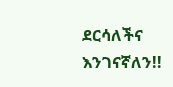ደርሳለችና እንገናኛለን!!